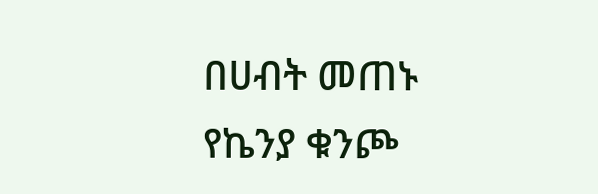በሀብት መጠኑ የኬንያ ቁንጮ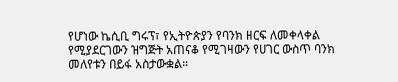የሆነው ኬሲቢ ግሩፕ፣ የኢትዮጵያን የባንክ ዘርፍ ለመቀላቀል የሚያደርገውን ዝግጅት አጠናቆ የሚገዛውን የሀገር ውስጥ ባንክ መለየቱን በይፋ አስታውቋል።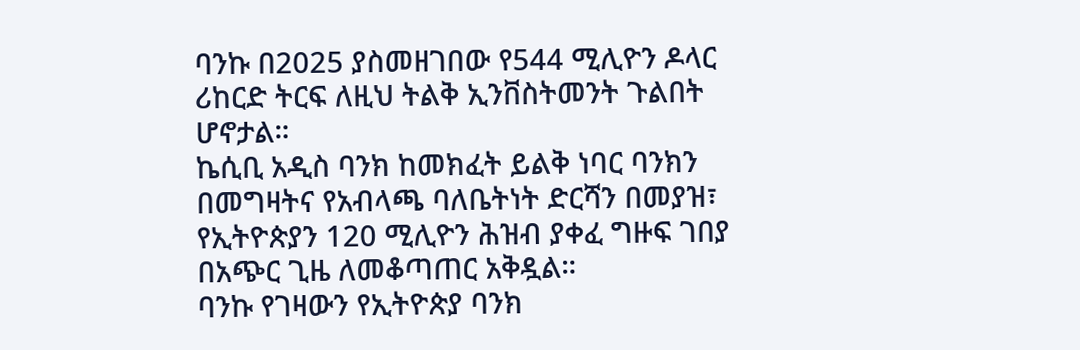ባንኩ በ2025 ያስመዘገበው የ544 ሚሊዮን ዶላር ሪከርድ ትርፍ ለዚህ ትልቅ ኢንቨስትመንት ጉልበት ሆኖታል።
ኬሲቢ አዲስ ባንክ ከመክፈት ይልቅ ነባር ባንክን በመግዛትና የአብላጫ ባለቤትነት ድርሻን በመያዝ፣ የኢትዮጵያን 120 ሚሊዮን ሕዝብ ያቀፈ ግዙፍ ገበያ በአጭር ጊዜ ለመቆጣጠር አቅዷል።
ባንኩ የገዛውን የኢትዮጵያ ባንክ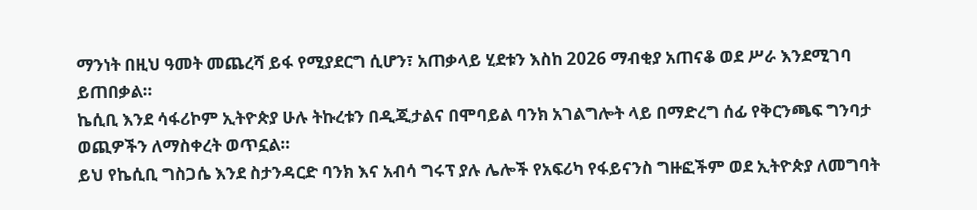ማንነት በዚህ ዓመት መጨረሻ ይፋ የሚያደርግ ሲሆን፣ አጠቃላይ ሂደቱን እስከ 2026 ማብቂያ አጠናቆ ወደ ሥራ እንደሚገባ ይጠበቃል።
ኬሲቢ እንደ ሳፋሪኮም ኢትዮጵያ ሁሉ ትኩረቱን በዲጂታልና በሞባይል ባንክ አገልግሎት ላይ በማድረግ ሰፊ የቅርንጫፍ ግንባታ ወጪዎችን ለማስቀረት ወጥኗል።
ይህ የኬሲቢ ግስጋሴ እንደ ስታንዳርድ ባንክ እና አብሳ ግሩፕ ያሉ ሌሎች የአፍሪካ የፋይናንስ ግዙፎችም ወደ ኢትዮጵያ ለመግባት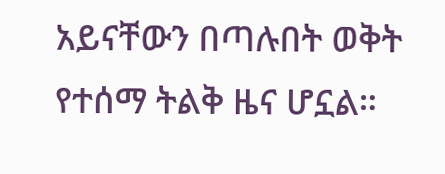አይናቸውን በጣሉበት ወቅት የተሰማ ትልቅ ዜና ሆኗል።